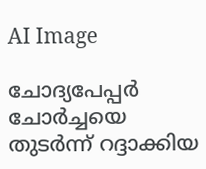AI Image

ചോദ്യപേപ്പര്‍ ചോര്‍ച്ചയെ തുടര്‍ന്ന് റദ്ദാക്കിയ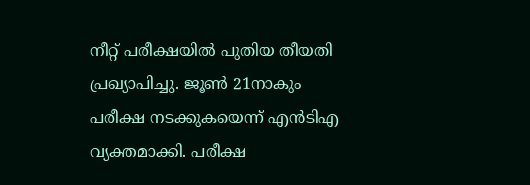നീറ്റ് പരീക്ഷയില്‍ പുതിയ തീയതി പ്രഖ്യാപിച്ചു. ജൂണ്‍ 21നാകും പരീക്ഷ നടക്കുകയെന്ന് എന്‍ടിഎ വ്യക്തമാക്കി. പരീക്ഷ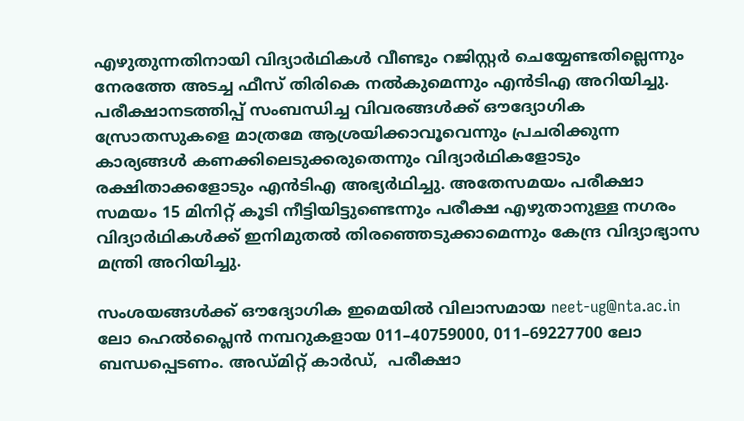എഴുതുന്നതിനായി വിദ്യാര്‍ഥികള്‍ വീണ്ടും റജിസ്റ്റര്‍ ചെയ്യേണ്ടതില്ലെന്നും നേരത്തേ അടച്ച ഫീസ് തിരികെ നല്‍കുമെന്നും എന്‍ടിഎ അറിയിച്ചു. പരീക്ഷാനടത്തിപ്പ് സംബന്ധിച്ച വിവരങ്ങള്‍ക്ക് ഔദ്യോഗിക സ്രോതസുകളെ മാത്രമേ ആശ്രയിക്കാവൂവെന്നും പ്രചരിക്കുന്ന കാര്യങ്ങള്‍ കണക്കിലെടുക്കരുതെന്നും വിദ്യാര്‍ഥികളോടും രക്ഷിതാക്കളോടും എന്‍ടിഎ അഭ്യര്‍ഥിച്ചു. അതേസമയം പരീക്ഷാ സമയം 15 മിനിറ്റ് കൂടി നീട്ടിയിട്ടുണ്ടെന്നും പരീക്ഷ എഴുതാനുള്ള നഗരം വിദ്യാര്‍ഥികള്‍ക്ക് ഇനിമുതല്‍ തിരഞ്ഞെടുക്കാമെന്നും കേന്ദ്ര വിദ്യാഭ്യാസ മന്ത്രി അറിയിച്ചു.

സംശയങ്ങള്‍ക്ക് ഔദ്യോഗിക ഇമെയില്‍ വിലാസമായ neet-ug@nta.ac.in ലോ ഹെല്‍പ്ലൈന്‍ നമ്പറുകളായ 011–40759000, 011–69227700 ലോ ബന്ധപ്പെടണം. അഡ്മിറ്റ് കാര്‍ഡ്,  പരീക്ഷാ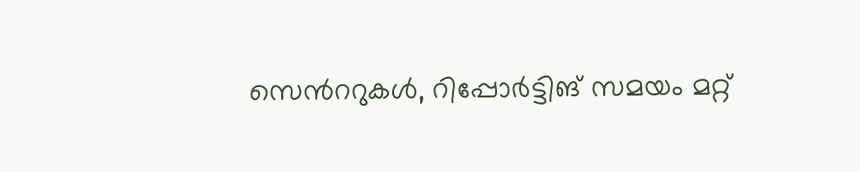സെന്‍ററുകള്‍, റിപ്പോര്‍ട്ടിങ് സമയം മറ്റ്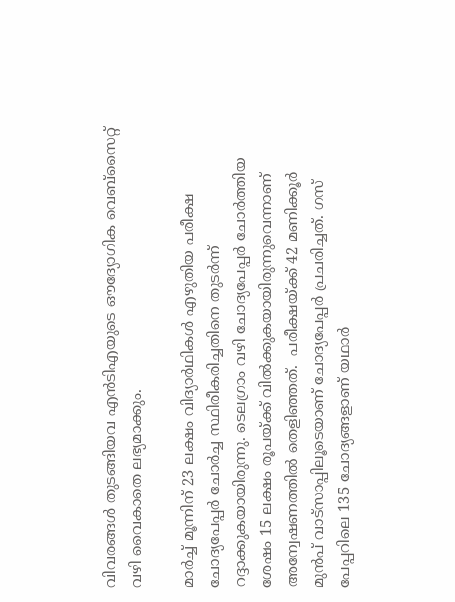വിവരങ്ങള്‍ തുടങ്ങിയവ എന്‍ടിഎയുടെ ഔദ്യോഗിക വെബ്സൈറ്റ് വഴി വൈകാതെ ലഭ്യമാക്കും.

മാര്‍ച്ച് മൂന്നിന് 23 ലക്ഷം വിദ്യാര്‍ഥികള്‍ എഴുതിയ പരീക്ഷ ചോദ്യപേപ്പര്‍ ചോര്‍ച്ച സ്ഥിരീകരിച്ചതിനെ തുടര്‍ന്ന് റദ്ദാക്കുകയായിരുന്നു. ടെലഗ്രാം വഴി ചോദ്യപേപ്പര്‍ ചോര്‍ത്തിയ ശേഷം 15 ലക്ഷം രൂപയ്ക്ക് വില്‍ക്കുകയായിരുന്നുവെന്നാണ് അന്വേഷണത്തില്‍ തെളിഞ്ഞത്.  പരീക്ഷയ്ക്ക് 42 മണിക്കൂര്‍ മുന്‍പ് വാട്സാപ്പിലൂടെയാണ് ചോദ്യപേപ്പര്‍ പ്രചരിച്ചത്. ഗസ് പേപ്പറിലെ 135 ചോദ്യങ്ങളാണ് യഥാര്‍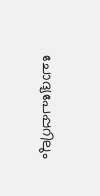ചോദ്യപേപ്പറിലും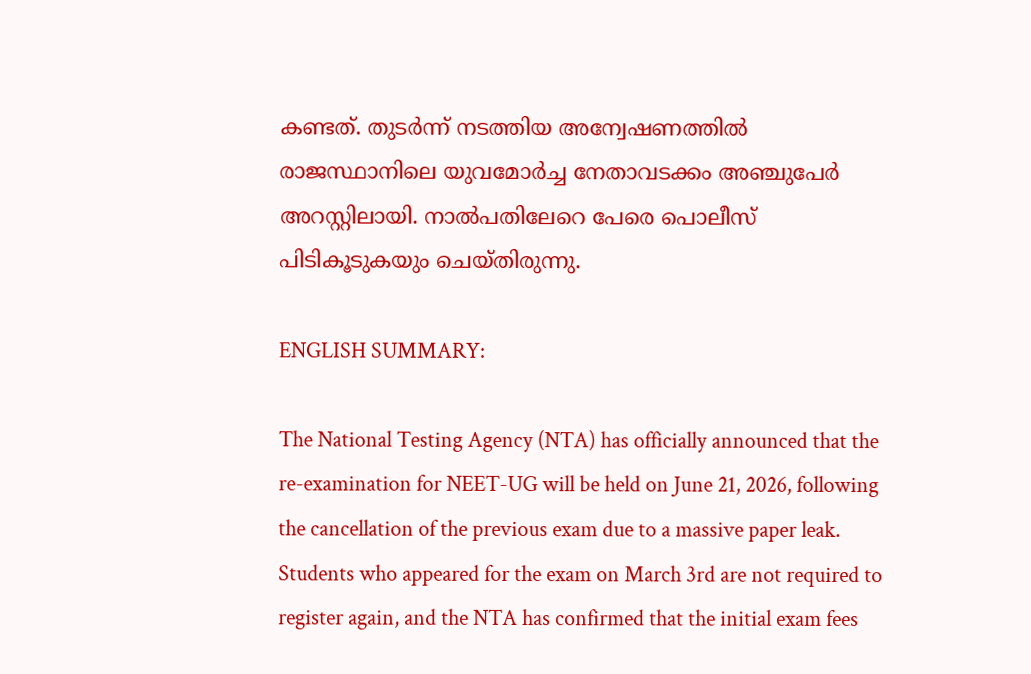കണ്ടത്. തുടര്‍ന്ന് നടത്തിയ അന്വേഷണത്തില്‍ രാജസ്ഥാനിലെ യുവമോര്‍ച്ച നേതാവടക്കം അഞ്ചുപേര്‍ അറസ്റ്റിലായി. നാല്‍പതിലേറെ പേരെ പൊലീസ് പിടികൂടുകയും ചെയ്തിരുന്നു.

ENGLISH SUMMARY:

The National Testing Agency (NTA) has officially announced that the re-examination for NEET-UG will be held on June 21, 2026, following the cancellation of the previous exam due to a massive paper leak. Students who appeared for the exam on March 3rd are not required to register again, and the NTA has confirmed that the initial exam fees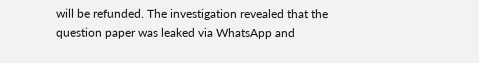will be refunded. The investigation revealed that the question paper was leaked via WhatsApp and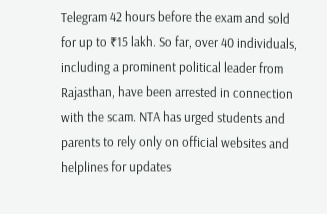Telegram 42 hours before the exam and sold for up to ₹15 lakh. So far, over 40 individuals, including a prominent political leader from Rajasthan, have been arrested in connection with the scam. NTA has urged students and parents to rely only on official websites and helplines for updates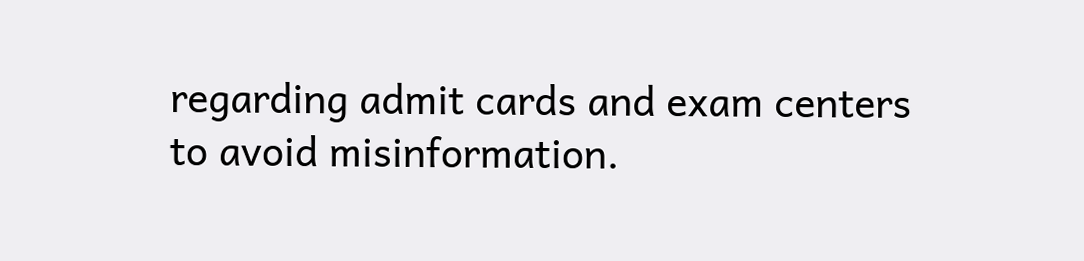regarding admit cards and exam centers to avoid misinformation.